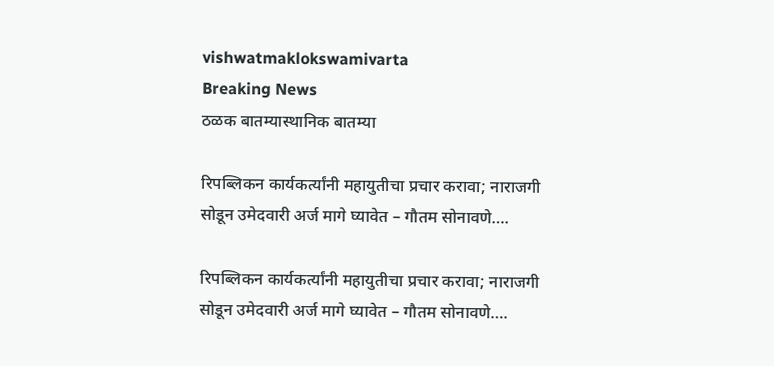vishwatmaklokswamivarta
Breaking News
ठळक बातम्यास्थानिक बातम्या

रिपब्लिकन कार्यकर्त्यांनी महायुतीचा प्रचार करावा; नाराजगी सोडून उमेदवारी अर्ज मागे घ्यावेत – गौतम सोनावणे….

रिपब्लिकन कार्यकर्त्यांनी महायुतीचा प्रचार करावा; नाराजगी सोडून उमेदवारी अर्ज मागे घ्यावेत – गौतम सोनावणे….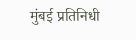मुंबई प्रतिनिधी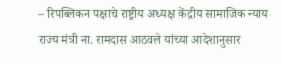– रिपब्लिकन पक्षाचे राष्ट्रीय अध्यक्ष केंद्रीय सामाजिक न्याय राज्य मंत्री ना. रामदास आठवले यांच्या आदेशानुसार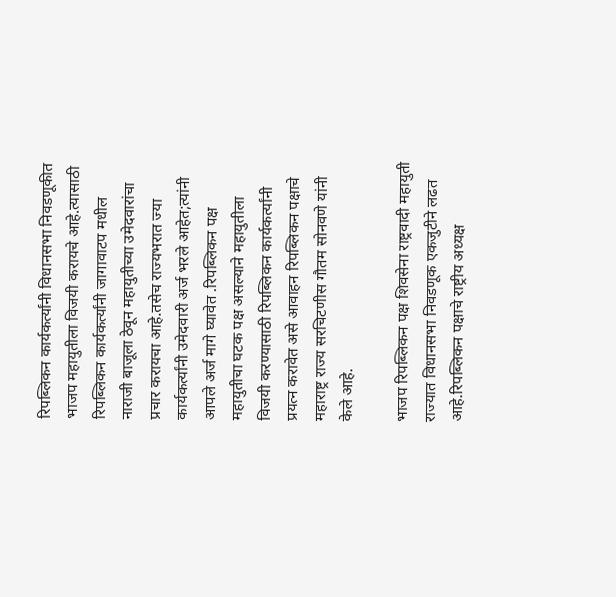रिपब्लिकन कार्यकर्त्यांनी विधानसभा निवडणूकीत भाजप महायुतीला विजयी करायचे आहे.त्यासाठी रिपब्लिकन कार्यकर्त्यांनी जागावाटप मधील नाराजी बाजूला ठेवून महायुतीच्या उमेदवारांचा प्रचार करायचा आहे.तसेच राज्यभरात ज्या कार्यकर्त्यांनी उमेदवारी अर्ज भरले आहेत;त्यांनी आपले अर्ज मागे घ्यावेत .रिपब्लिकन पक्ष महायुतीचा घटक पक्ष असल्याने महायुतीला विजयी करण्यासाठी रिपब्लिकन कार्यकर्त्यांनी प्रयत्न करावेत असे आवाहन रिपब्लिकन पक्षाचे महाराष्ट्र राज्य सरचिटणीस गौतम सोनवणे यांनी केले आहे.

भाजप रिपब्लिकन पक्ष शिवसेना राष्ट्रवादी महायुती राज्यात विधानसभा निवडणूक एकजुटीने लढत आहे.रिपब्लिकन पक्षाचे राष्ट्रीय अध्यक्ष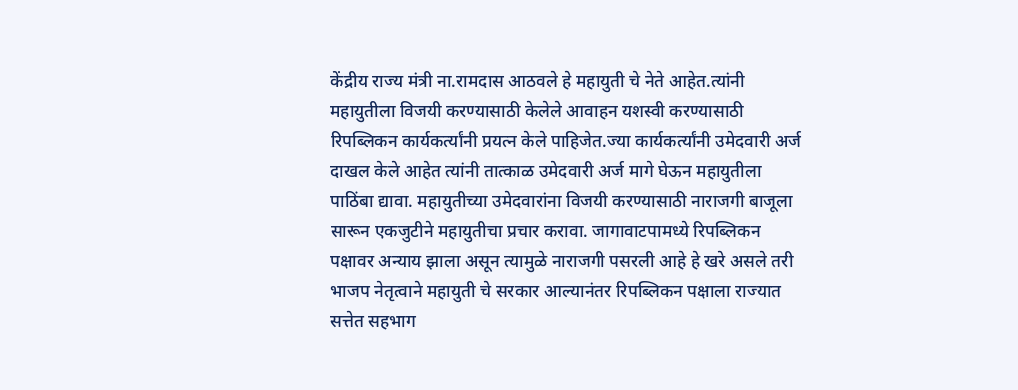केंद्रीय राज्य मंत्री ना.रामदास आठवले हे महायुती चे नेते आहेत.त्यांनी महायुतीला विजयी करण्यासाठी केलेले आवाहन यशस्वी करण्यासाठी रिपब्लिकन कार्यकर्त्यांनी प्रयत्न केले पाहिजेत.ज्या कार्यकर्त्यांनी उमेदवारी अर्ज दाखल केले आहेत त्यांनी तात्काळ उमेदवारी अर्ज मागे घेऊन महायुतीला पाठिंबा द्यावा. महायुतीच्या उमेदवारांना विजयी करण्यासाठी नाराजगी बाजूला सारून एकजुटीने महायुतीचा प्रचार करावा. जागावाटपामध्ये रिपब्लिकन पक्षावर अन्याय झाला असून त्यामुळे नाराजगी पसरली आहे हे खरे असले तरी भाजप नेतृत्वाने महायुती चे सरकार आल्यानंतर रिपब्लिकन पक्षाला राज्यात सत्तेत सहभाग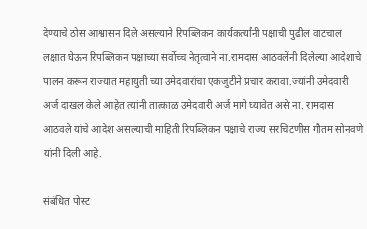देण्याचे ठोस आश्वासन दिले असल्याने रिपब्लिकन कार्यकर्त्यांनी पक्षाची पुढील वाटचाल लक्षात घेऊन रिपब्लिकन पक्षाच्या सर्वोच्च नेतृत्वाने ना.रामदास आठवलेंनी दिलेल्या आदेशाचे पालन करून राज्यात महायुती च्या उमेदवारांचा एकजुटीने प्रचार करावा.ज्यांनी उमेदवारी अर्ज दाखल केले आहेत त्यांनी तात्काळ उमेदवारी अर्ज मागे घ्यावेत असे ना. रामदास आठवले यांचे आदेश असल्याची माहिती रिपब्लिकन पक्षाचे राज्य सरचिटणीस गौतम सोनवणे यांनी दिली आहे.

संबंधित पोस्ट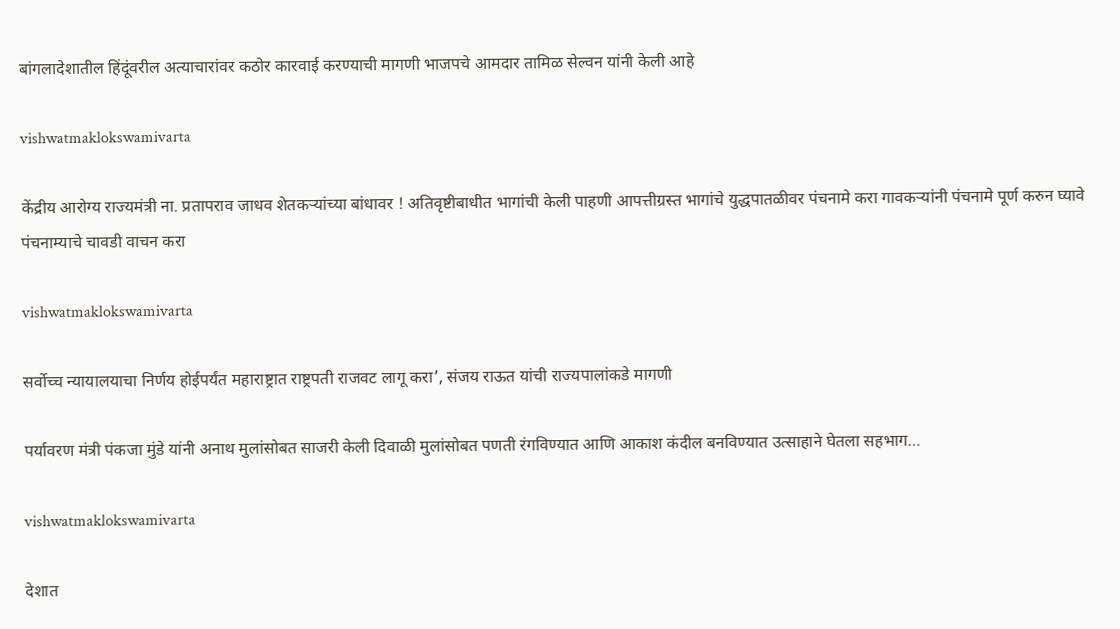बांगलादेशातील हिंदूंवरील अत्याचारांवर कठोर कारवाई करण्याची मागणी भाजपचे आमदार तामिळ सेल्वन यांनी केली आहे

vishwatmaklokswamivarta

केंद्रीय आरोग्य राज्यमंत्री ना. प्रतापराव जाधव शेतकऱ्यांच्या बांधावर ! अतिवृष्टीबाधीत भागांची केली पाहणी आपत्तीग्रस्त भागांचे युद्धपातळीवर पंचनामे करा गावकऱ्यांनी पंचनामे पूर्ण करुन घ्यावे  पंचनाम्याचे चावडी वाचन करा

vishwatmaklokswamivarta

सर्वोच्च न्यायालयाचा निर्णय होईपर्यंत महाराष्ट्रात राष्ट्रपती राजवट लागू करा’, संजय राऊत यांची राज्यपालांकडे मागणी

पर्यावरण मंत्री पंकजा मुंडे यांनी अनाथ मुलांसोबत साजरी केली दिवाळी मुलांसोबत पणती रंगविण्यात आणि आकाश कंदील बनविण्यात उत्साहाने घेतला सहभाग…

vishwatmaklokswamivarta

देशात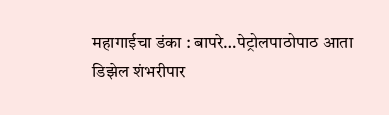महागाईचा डंका : बापरे…पेट्रोलपाठोपाठ आता डिझेल शंभरीपार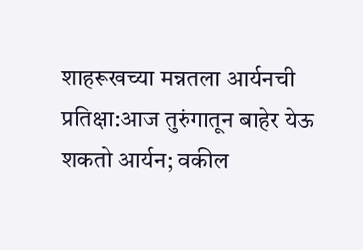शाहरूखच्या मन्नतला आर्यनची प्रतिक्षा:आज तुरुंगातून बाहेर येऊ शकतो आर्यन; वकील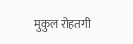मुकुल रोहतगी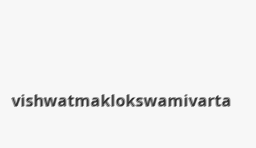vishwatmaklokswamivarta